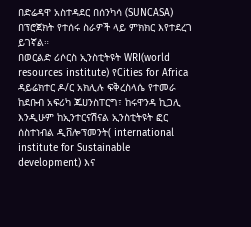በድሬዳዋ አስተዳደር በሰንካሳ (SUNCASA) በፕሮጀክት የተሰሩ ስራዎች ላይ ምክክር እየተደረገ ይገኛል።
በወርልድ ሪሶርስ ኢንስቲትዩት WRI(world resources institute) የCities for Africa ዳይሬክተር ዶ/ር አክሊሉ ፍቅረስላሴ የተመራ ከደቡብ አፍሪካ ጁሀንስፐርግ፣ ከሩዋንዳ ኪጋሊ እንዲሁም ከኢንተርናሽናል ኢንስቲትዩት ፎር ሰስተነብል ዲቨሎፕመንት( international institute for Sustainable development) እና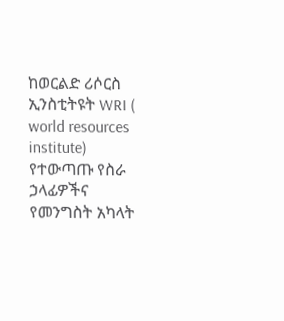ከወርልድ ሪሶርስ ኢንስቲትዩት WRI ( world resources institute) የተውጣጡ የስራ ኃላፊዎችና የመንግስት አካላት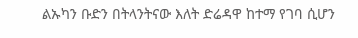ልኡካን ቡድን በትላንትናው እለት ድሬዳዋ ከተማ የገባ ሲሆን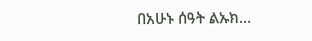በአሁኑ ሰዓት ልኡክ…